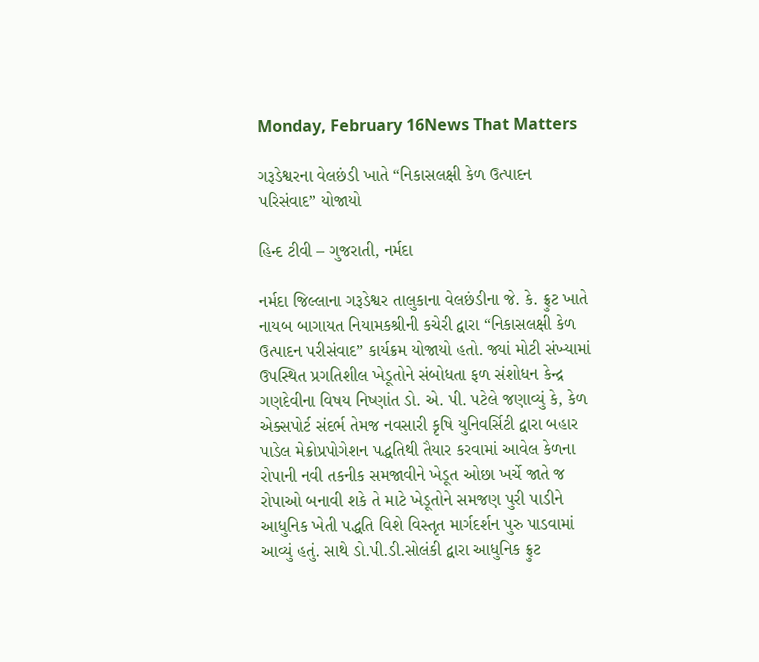Monday, February 16News That Matters

ગરૂડેશ્વરના વેલછંડી ખાતે “નિકાસલક્ષી કેળ ઉત્પાદન પરિસંવાદ” યોજાયો

હિન્દ ટીવી – ગુજરાતી, નર્મદા

નર્મદા જિલ્લાના ગરૂડેશ્વર તાલુકાના વેલછંડીના જે. કે. ફ્રુટ ખાતે નાયબ બાગાયત નિયામકશ્રીની કચેરી દ્વારા “નિકાસલક્ષી કેળ ઉત્પાદન પરીસંવાદ” કાર્યક્રમ યોજાયો હતો. જ્યાં મોટી સંખ્યામાં ઉપસ્થિત પ્રગતિશીલ ખેડૂતોને સંબોધતા ફળ સંશોધન કેન્દ્ર ગણદેવીના વિષય નિષ્ણાંત ડો. એ. પી. પટેલે જણાવ્યું કે, કેળ એક્સપોર્ટ સંદર્ભ તેમજ નવસારી કૃષિ યુનિવર્સિટી દ્વારા બહાર પાડેલ મેક્રોપ્રપોગેશન પદ્ધતિથી તૈયાર કરવામાં આવેલ કેળના રોપાની નવી તકનીક સમજાવીને ખેડૂત ઓછા ખર્ચે જાતે જ રોપાઓ બનાવી શકે તે માટે ખેડૂતોને સમજણ પુરી પાડીને આધુનિક ખેતી પદ્ધતિ વિશે વિસ્તૃત માર્ગદર્શન પુરુ પાડવામાં આવ્યું હતું. સાથે ડો.પી.ડી.સોલંકી દ્વારા આધુનિક ફ્રુટ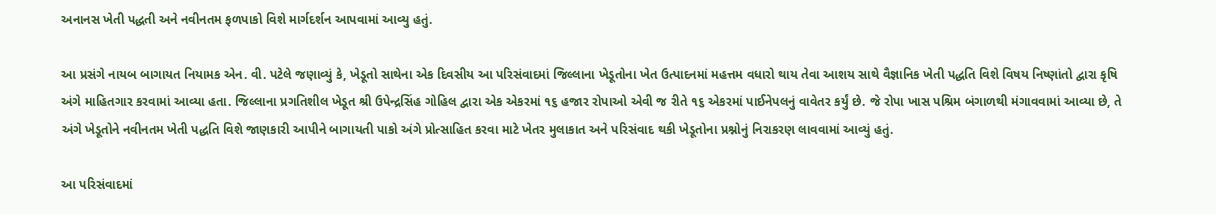અનાનસ ખેતી પદ્ધતી અને નવીનતમ ફળપાકો વિશે માર્ગદર્શન આપવામાં આવ્યુ હતું.

આ પ્રસંગે નાયબ બાગાયત નિયામક એન. વી. પટેલે જણાવ્યું કે, ખેડૂતો સાથેના એક દિવસીય આ પરિસંવાદમાં જિલ્લાના ખેડૂતોના ખેત ઉત્પાદનમાં મહત્તમ વધારો થાય તેવા આશય સાથે વૈજ્ઞાનિક ખેતી પદ્ધતિ વિશે વિષય નિષ્ણાંતો દ્વારા કૃષિ અંગે માહિતગાર કરવામાં આવ્યા હતા. જિલ્લાના પ્રગતિશીલ ખેડૂત શ્રી ઉપેન્દ્રસિંહ ગોહિલ દ્વારા એક એકરમાં ૧૬ હજાર રોપાઓ એવી જ રીતે ૧૬ એકરમાં પાઈનેપલનું વાવેતર કર્યું છે. જે રોપા ખાસ પશ્રિમ બંગાળથી મંગાવવામાં આવ્યા છે, તે અંગે ખેડૂતોને નવીનતમ ખેતી પદ્ધતિ વિશે જાણકારી આપીને બાગાયતી પાકો અંગે પ્રોત્સાહિત કરવા માટે ખેતર મુલાકાત અને પરિસંવાદ થકી ખેડૂતોના પ્રશ્નોનું નિરાકરણ લાવવામાં આવ્યું હતું.

આ પરિસંવાદમાં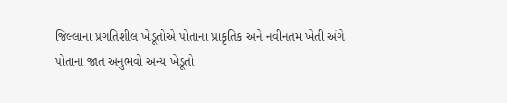જિલ્લાના પ્રગતિશીલ ખેડૂતોએ પોતાના પ્રાકૃતિક અને નવીનતમ ખેતી અંગે પોતાના જાત અનુભવો અન્ય ખેડૂતો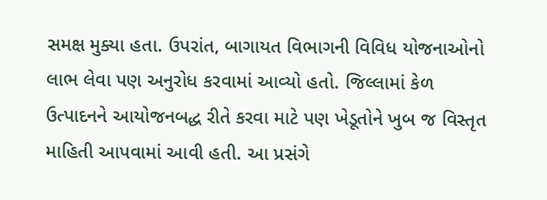સમક્ષ મુક્યા હતા. ઉપરાંત, બાગાયત વિભાગની વિવિધ યોજનાઓનો લાભ લેવા પણ અનુરોધ કરવામાં આવ્યો હતો. જિલ્લામાં કેળ ઉત્પાદનને આયોજનબદ્ધ રીતે કરવા માટે પણ ખેડૂતોને ખુબ જ વિસ્તૃત માહિતી આપવામાં આવી હતી. આ પ્રસંગે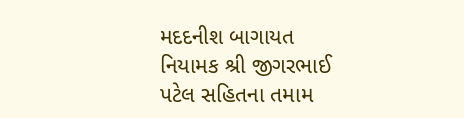મદદનીશ બાગાયત નિયામક શ્રી જીગરભાઈ પટેલ સહિતના તમામ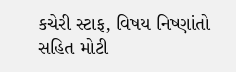કચેરી સ્ટાફ, વિષય નિષ્ણાંતો સહિત મોટી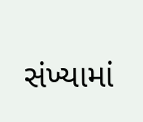સંખ્યામાં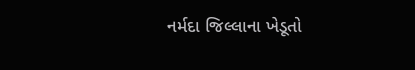નર્મદા જિલ્લાના ખેડૂતો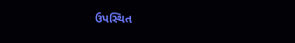ઉપસ્થિત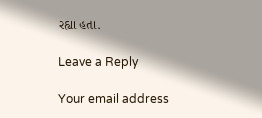રહ્યા હતા.

Leave a Reply

Your email address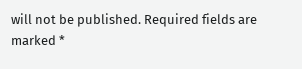will not be published. Required fields are marked *